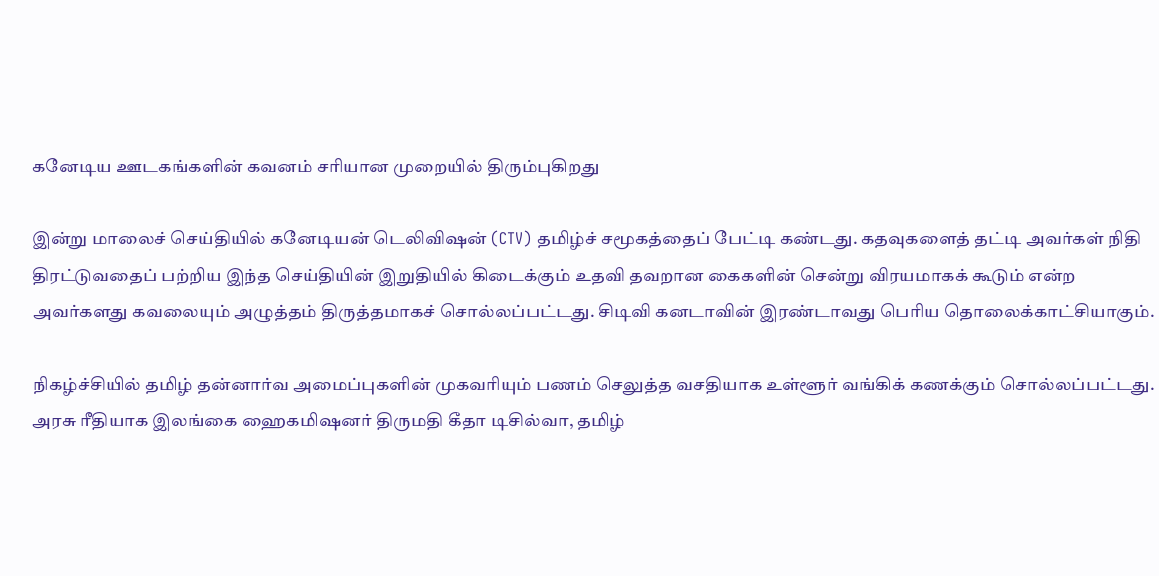கனேடிய ஊடகங்களின் கவனம் சரியான முறையில் திரும்புகிறது

இன்று மாலைச் செய்தியில் கனேடியன் டெலிவிஷன் (CTV) தமிழ்ச் சமூகத்தைப் பேட்டி கண்டது. கதவுகளைத் தட்டி அவர்கள் நிதி திரட்டுவதைப் பற்றிய இந்த செய்தியின் இறுதியில் கிடைக்கும் உதவி தவறான கைகளின் சென்று விரயமாகக் கூடும் என்ற அவர்களது கவலையும் அழுத்தம் திருத்தமாகச் சொல்லப்பட்டது. சிடிவி கனடாவின் இரண்டாவது பெரிய தொலைக்காட்சியாகும்.

நிகழ்ச்சியில் தமிழ் தன்னார்வ அமைப்புகளின் முகவரியும் பணம் செலுத்த வசதியாக உள்ளூர் வங்கிக் கணக்கும் சொல்லப்பட்டது. அரசு ரீதியாக இலங்கை ஹைகமிஷனர் திருமதி கீதா டிசில்வா, தமிழ்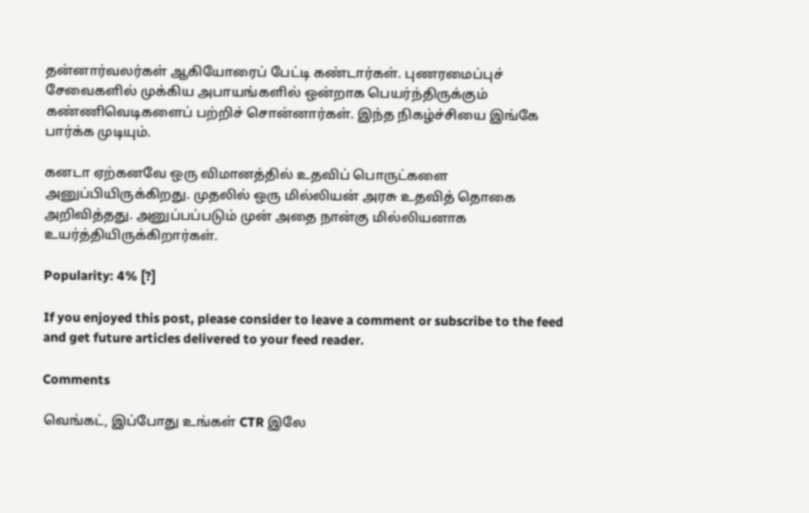தன்னார்வலர்கள் ஆகியோரைப் பேட்டி கண்டார்கள். புணரமைப்புச் சேவைகளில் முக்கிய அபாயங்களில் ஒன்றாக பெயர்ந்திருக்கும் கண்ணிவெடிகளைப் பற்றிச் சொன்னார்கள். இந்த நிகழ்ச்சியை இங்கே பார்க்க முடியும்.

கனடா ஏற்கனவே ஒரு விமானத்தில் உதவிப் பொருட்களை அனுப்பியிருக்கிறது. முதலில் ஒரு மில்லியன் அரசு உதவித் தொகை அறிவித்தது. அனுப்பப்படும் முன் அதை நான்கு மில்லியனாக உயர்த்தியிருக்கிறார்கள்.

Popularity: 4% [?]

If you enjoyed this post, please consider to leave a comment or subscribe to the feed and get future articles delivered to your feed reader.

Comments

வெங்கட், இப்போது உங்கள் CTR இலே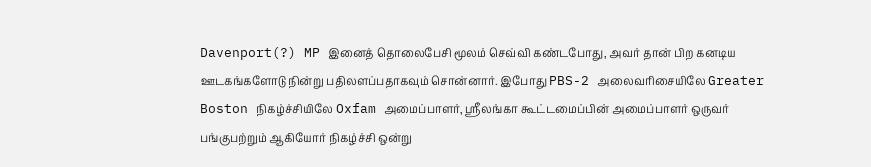Davenport(?) MP இனைத் தொலைபேசி மூலம் செவ்வி கண்டபோது, அவர் தான் பிற கனடிய ஊடகங்களோடு நின்று பதிலளப்பதாகவும் சொன்னார். இபோது PBS-2 அலைவரிசையிலே Greater Boston நிகழ்ச்சியிலே Oxfam அமைப்பாளர், ஸ்ரீலங்கா கூட்டமைப்பின் அமைப்பாளர் ஒருவர் பங்குபற்றும் ஆகியோர் நிகழ்ச்சி ஒன்று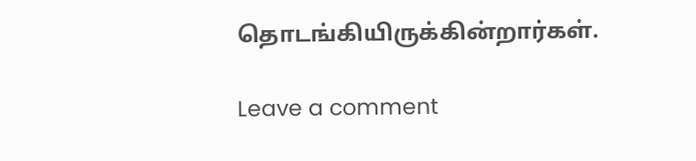தொடங்கியிருக்கின்றார்கள்.

Leave a comment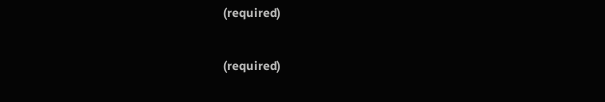(required)

(required)